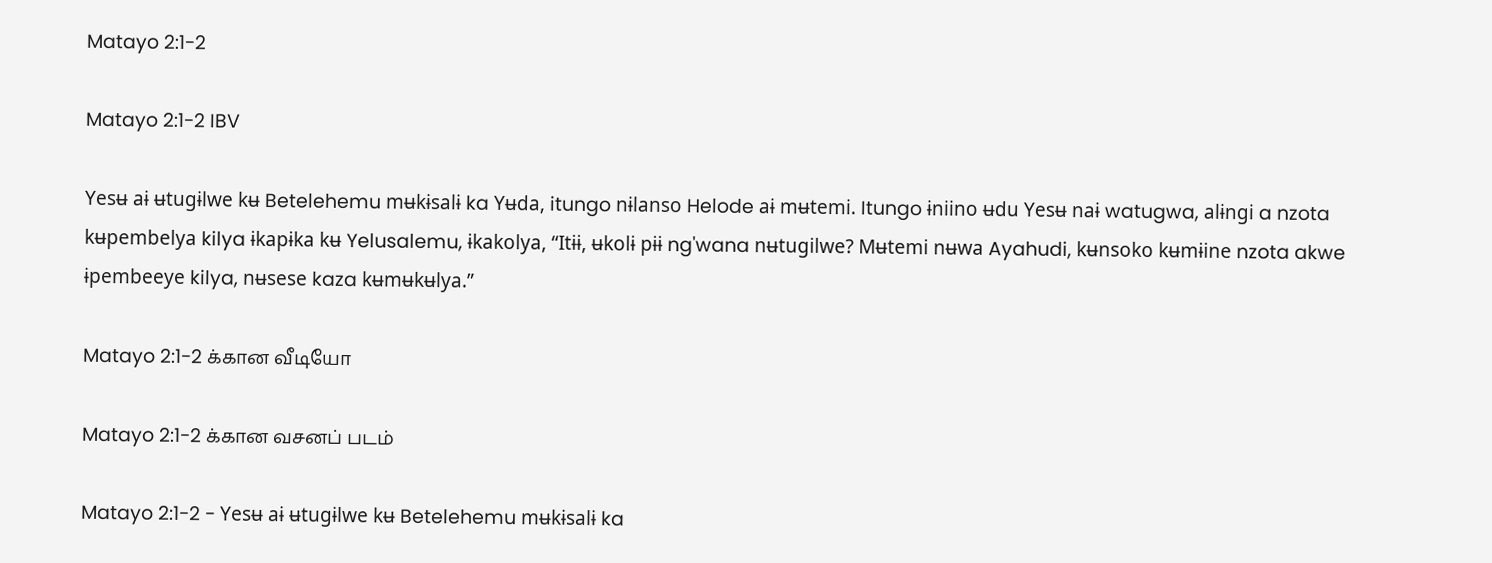Matayo 2:1-2

Matayo 2:1-2 IBV

Yesʉ aɨ ʉtugɨlwe kʉ Betelehemu mʉkɨsalɨ ka Yʉda, itungo nɨlanso Helode aɨ mʉtemi. Itungo ɨniino ʉdu Yesʉ naɨ watugwa, alɨngi a nzota kʉpembelya kilya ɨkapɨka kʉ Yelusalemu, ɨkakolya, “Itɨɨ, ʉkolɨ pɨɨ ng'wana nʉtugilwe? Mʉtemi nʉwa Ayahudi, kʉnsoko kʉmɨine nzota akwe ɨpembeeye kilya, nʉsese kaza kʉmʉkʉlya.”

Matayo 2:1-2 க்கான வீடியோ

Matayo 2:1-2 க்கான வசனப் படம்

Matayo 2:1-2 - Yesʉ aɨ ʉtugɨlwe kʉ Betelehemu mʉkɨsalɨ ka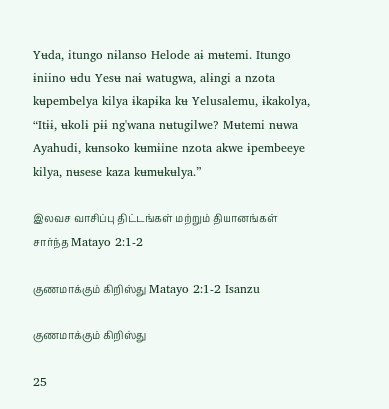Yʉda, itungo nɨlanso Helode aɨ mʉtemi. Itungo ɨniino ʉdu Yesʉ naɨ watugwa, alɨngi a nzota kʉpembelya kilya ɨkapɨka kʉ Yelusalemu, ɨkakolya, “Itɨɨ, ʉkolɨ pɨɨ ng'wana nʉtugilwe? Mʉtemi nʉwa Ayahudi, kʉnsoko kʉmɨine nzota akwe ɨpembeeye kilya, nʉsese kaza kʉmʉkʉlya.”

இலவச வாசிப்பு திட்டங்கள் மற்றும் தியானங்கள் சார்ந்த Matayo 2:1-2

குணமாக்கும் கிறிஸ்து Matayo 2:1-2 Isanzu

குணமாக்கும் கிறிஸ்து

25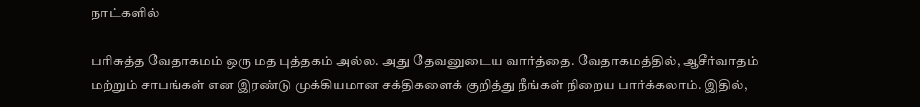நாட்களில்

பரிசுத்த வேதாகமம் ஒரு மத புத்தகம் அல்ல. அது தேவனுடைய வார்த்தை. வேதாகமத்தில், ஆசீர்வாதம் மற்றும் சாபங்கள் என இரண்டு முக்கியமான சக்திகளைக் குறித்து நீங்கள் நிறைய பார்க்கலாம். இதில்,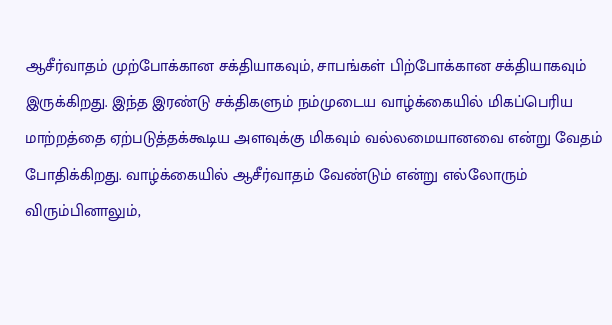ஆசீர்வாதம் முற்போக்கான சக்தியாகவும், சாபங்கள் பிற்போக்கான சக்தியாகவும் இருக்கிறது. இந்த இரண்டு சக்திகளும் நம்முடைய வாழ்க்கையில் மிகப்பெரிய மாற்றத்தை ஏற்படுத்தக்கூடிய அளவுக்கு மிகவும் வல்லமையானவை என்று வேதம் போதிக்கிறது. வாழ்க்கையில் ஆசீர்வாதம் வேண்டும் என்று எல்லோரும் விரும்பினாலும்,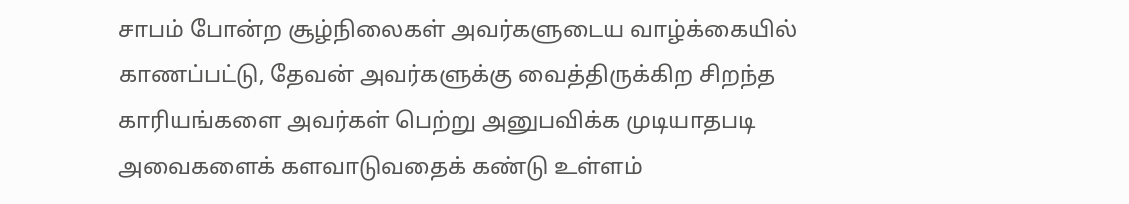சாபம் போன்ற சூழ்நிலைகள் அவர்களுடைய வாழ்க்கையில் காணப்பட்டு, தேவன் அவர்களுக்கு வைத்திருக்கிற சிறந்த காரியங்களை அவர்கள் பெற்று அனுபவிக்க முடியாதபடி அவைகளைக் களவாடுவதைக் கண்டு உள்ளம்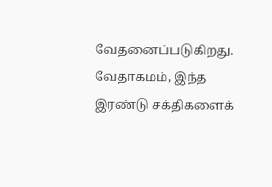வேதனைப்படுகிறது. வேதாகமம், இந்த இரண்டு சக்திகளைக்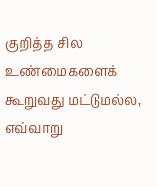குறித்த சில உண்மைகளைக் கூறுவது மட்டுமல்ல, எவ்வாறு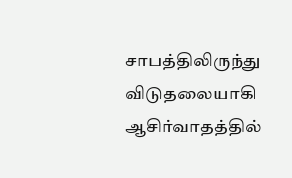சாபத்திலிருந்து விடுதலையாகி ஆசிர்வாதத்தில்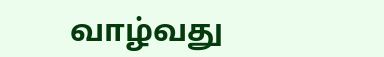வாழ்வது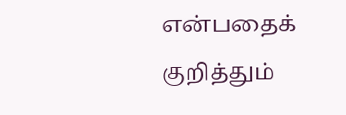என்பதைக் குறித்தும்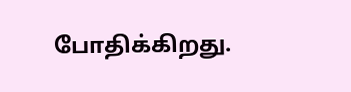போதிக்கிறது.